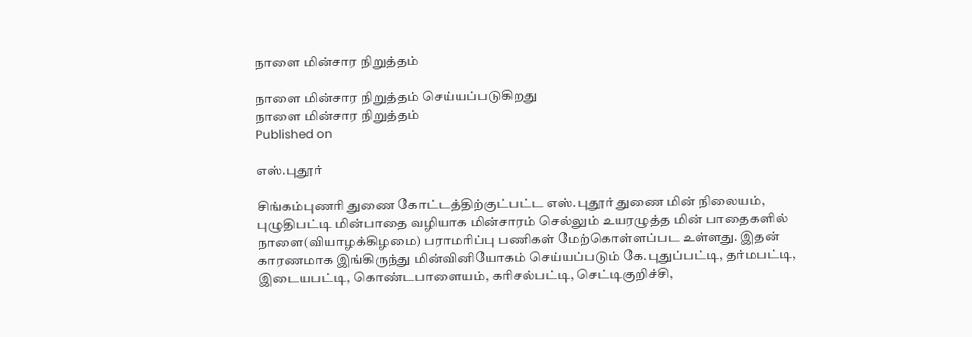நாளை மின்சார நிறுத்தம்

நாளை மின்சார நிறுத்தம் செய்யப்படுகிறது
நாளை மின்சார நிறுத்தம்
Published on

எஸ்.புதூர்

சிங்கம்புணரி துணை கோட்டத்திற்குட்பட்ட எஸ்.புதூர் துணை மின் நிலையம், புழுதிபட்டி மின்பாதை வழியாக மின்சாரம் செல்லும் உயரழுத்த மின் பாதைகளில் நாளை(வியாழக்கிழமை) பராமரிப்பு பணிகள் மேற்கொள்ளப்பட உள்ளது. இதன் காரணமாக இங்கிருந்து மின்வினியோகம் செய்யப்படும் கே.புதுப்பட்டி, தர்மபட்டி, இடையபட்டி, கொண்டபாளையம், கரிசல்பட்டி, செட்டிகுறிச்சி,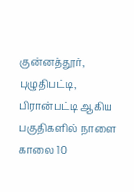குன்னத்தூர், புழுதிபட்டி, பிரான்பட்டி ஆகிய பகுதிகளில் நாளை காலை 10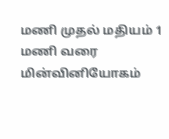மணி முதல் மதியம் 1 மணி வரை மின்வினியோகம்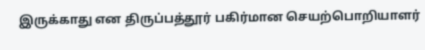இருக்காது என திருப்பத்தூர் பகிர்மான செயற்பொறியாளர்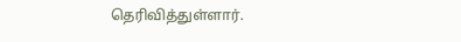தெரிவித்துள்ளார்.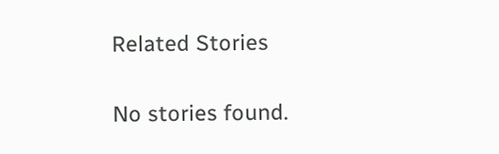Related Stories

No stories found.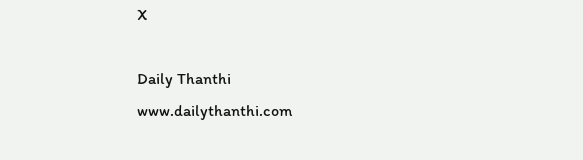X

Daily Thanthi
www.dailythanthi.com